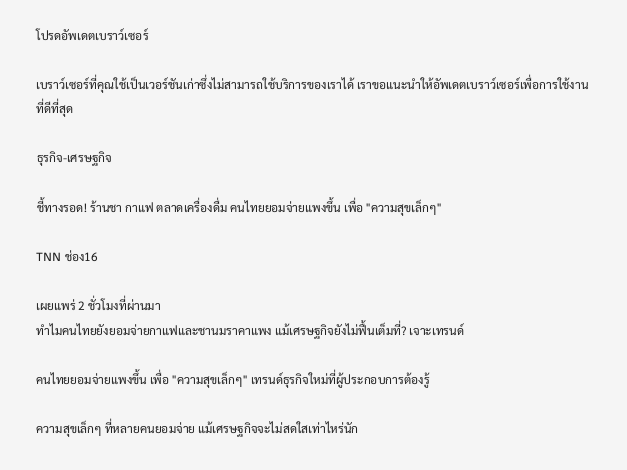โปรดอัพเดตเบราว์เซอร์

เบราว์เซอร์ที่คุณใช้เป็นเวอร์ชันเก่าซึ่งไม่สามารถใช้บริการของเราได้ เราขอแนะนำให้อัพเดตเบราว์เซอร์เพื่อการใช้งานที่ดีที่สุด

ธุรกิจ-เศรษฐกิจ

ชี้ทางรอด! ร้านชา กาแฟ ตลาดเครื่องดื่ม คนไทยยอมจ่ายแพงขึ้น เพื่อ "ความสุขเล็กๆ"

TNN ช่อง16

เผยแพร่ 2 ชั่วโมงที่ผ่านมา
ทำไมคนไทยยังยอมจ่ายกาแฟและชานมราคาแพง แม้เศรษฐกิจยังไม่ฟื้นเต็มที่? เจาะเทรนด์

คนไทยยอมจ่ายแพงขึ้น เพื่อ "ความสุขเล็กๆ" เทรนด์ธุรกิจใหม่ที่ผู้ประกอบการต้องรู้

ความสุขเล็กๆ ที่หลายคนยอมจ่าย แม้เศรษฐกิจจะไม่สดใสเท่าไหร่นัก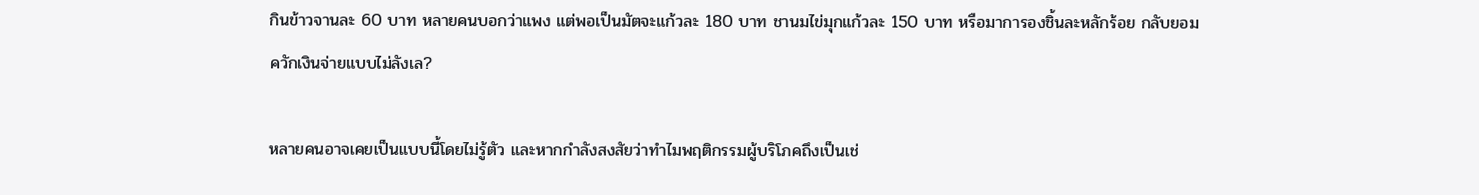กินข้าวจานละ 60 บาท หลายคนบอกว่าแพง แต่พอเป็นมัตจะแก้วละ 180 บาท ชานมไข่มุกแก้วละ 150 บาท หรือมาการองชิ้นละหลักร้อย กลับยอมควักเงินจ่ายแบบไม่ลังเล?

หลายคนอาจเคยเป็นแบบนี้โดยไม่รู้ตัว และหากกำลังสงสัยว่าทำไมพฤติกรรมผู้บริโภคถึงเป็นเช่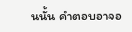นนั้น คำตอบอาจอ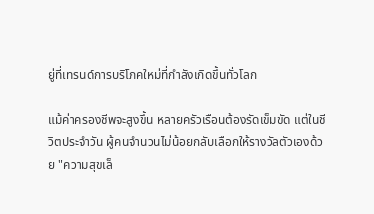ยู่ที่เทรนด์การบริโภคใหม่ที่กำลังเกิดขึ้นทั่วโลก

แม้ค่าครองชีพจะสูงขึ้น หลายครัวเรือนต้องรัดเข็มขัด แต่ในชีวิตประจำวัน ผู้คนจำนวนไม่น้อยกลับเลือกให้รางวัลตัวเองด้วย "ความสุขเล็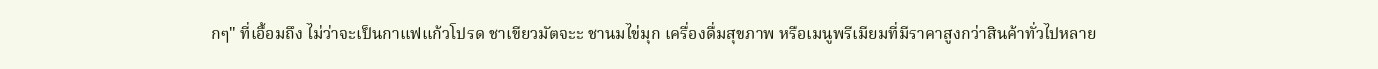กๆ" ที่เอื้อมถึง ไม่ว่าจะเป็นกาแฟแก้วโปรด ชาเขียวมัตจะะ ชานมไข่มุก เครื่องดื่มสุขภาพ หรือเมนูพรีเมียมที่มีราคาสูงกว่าสินค้าทั่วไปหลาย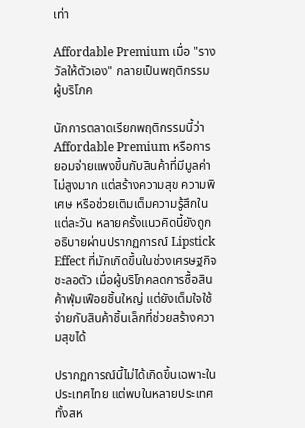เท่า

Affordable Premium เมื่อ "รางวัลให้ตัวเอง" กลายเป็นพฤติกรรมผู้บริโภค

นักการตลาดเรียกพฤติกรรมนี้ว่า Affordable Premium หรือการยอมจ่ายแพงขึ้นกับสินค้าที่มีมูลค่าไม่สูงมาก แต่สร้างความสุข ความพิเศษ หรือช่วยเติมเต็มความรู้สึกในแต่ละวัน หลายครั้งแนวคิดนี้ยังถูกอธิบายผ่านปรากฏการณ์ Lipstick Effect ที่มักเกิดขึ้นในช่วงเศรษฐกิจชะลอตัว เมื่อผู้บริโภคลดการซื้อสินค้าฟุ่มเฟือยชิ้นใหญ่ แต่ยังเต็มใจใช้จ่ายกับสินค้าชิ้นเล็กที่ช่วยสร้างความสุขได้

ปรากฏการณ์นี้ไม่ได้เกิดขึ้นเฉพาะในประเทศไทย แต่พบในหลายประเทศ ทั้งสห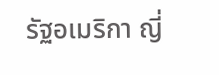รัฐอเมริกา ญี่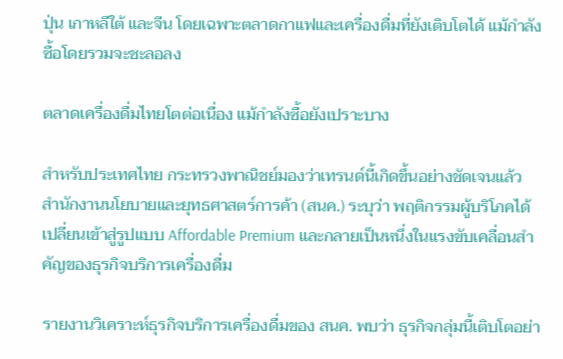ปุ่น เกาหลีใต้ และจีน โดยเฉพาะตลาดกาแฟและเครื่องดื่มที่ยังเติบโตได้ แม้กำลังซื้อโดยรวมจะชะลอลง

ตลาดเครื่องดื่มไทยโตต่อเนื่อง แม้กำลังซื้อยังเปราะบาง

สำหรับประเทศไทย กระทรวงพาณิชย์มองว่าเทรนด์นี้เกิดขึ้นอย่างชัดเจนแล้ว สำนักงานนโยบายและยุทธศาสตร์การค้า (สนค.) ระบุว่า พฤติกรรมผู้บริโภคได้เปลี่ยนเข้าสู่รูปแบบ Affordable Premium และกลายเป็นหนึ่งในแรงขับเคลื่อนสำคัญของธุรกิจบริการเครื่องดื่ม

รายงานวิเคราะห์ธุรกิจบริการเครื่องดื่มของ สนค. พบว่า ธุรกิจกลุ่มนี้เติบโตอย่า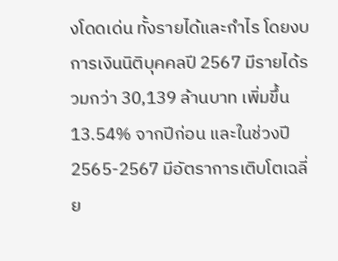งโดดเด่น ทั้งรายได้และกำไร โดยงบการเงินนิติบุคคลปี 2567 มีรายได้รวมกว่า 30,139 ล้านบาท เพิ่มขึ้น 13.54% จากปีก่อน และในช่วงปี 2565-2567 มีอัตราการเติบโตเฉลี่ย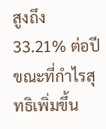สูงถึง 33.21% ต่อปี ขณะที่กำไรสุทธิเพิ่มขึ้น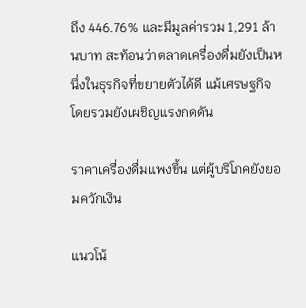ถึง 446.76% และมีมูลค่ารวม 1,291 ล้านบาท สะท้อนว่าตลาดเครื่องดื่มยังเป็นหนึ่งในธุรกิจที่ขยายตัวได้ดี แม้เศรษฐกิจโดยรวมยังเผชิญแรงกดดัน

ราคาเครื่องดื่มแพงขึ้น แต่ผู้บริโภคยังยอมควักเงิน

แนวโน้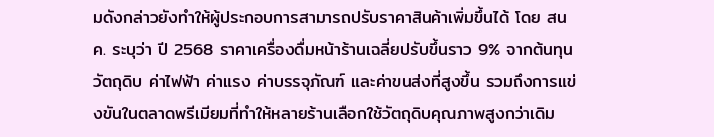มดังกล่าวยังทำให้ผู้ประกอบการสามารถปรับราคาสินค้าเพิ่มขึ้นได้ โดย สนค. ระบุว่า ปี 2568 ราคาเครื่องดื่มหน้าร้านเฉลี่ยปรับขึ้นราว 9% จากต้นทุนวัตถุดิบ ค่าไฟฟ้า ค่าแรง ค่าบรรจุภัณฑ์ และค่าขนส่งที่สูงขึ้น รวมถึงการแข่งขันในตลาดพรีเมียมที่ทำให้หลายร้านเลือกใช้วัตถุดิบคุณภาพสูงกว่าเดิม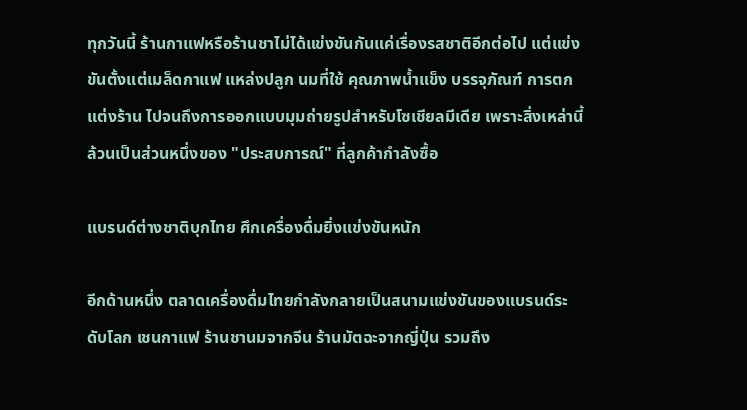ทุกวันนี้ ร้านกาแฟหรือร้านชาไม่ได้แข่งขันกันแค่เรื่องรสชาติอีกต่อไป แต่แข่งขันตั้งแต่เมล็ดกาแฟ แหล่งปลูก นมที่ใช้ คุณภาพน้ำแข็ง บรรจุภัณฑ์ การตกแต่งร้าน ไปจนถึงการออกแบบมุมถ่ายรูปสำหรับโซเชียลมีเดีย เพราะสิ่งเหล่านี้ล้วนเป็นส่วนหนึ่งของ "ประสบการณ์" ที่ลูกค้ากำลังซื้อ

แบรนด์ต่างชาติบุกไทย ศึกเครื่องดื่มยิ่งแข่งขันหนัก

อีกด้านหนึ่ง ตลาดเครื่องดื่มไทยกำลังกลายเป็นสนามแข่งขันของแบรนด์ระดับโลก เชนกาแฟ ร้านชานมจากจีน ร้านมัตฉะจากญี่ปุ่น รวมถึง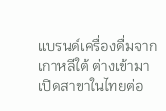แบรนด์เครื่องดื่มจากเกาหลีใต้ ต่างเข้ามาเปิดสาขาในไทยต่อ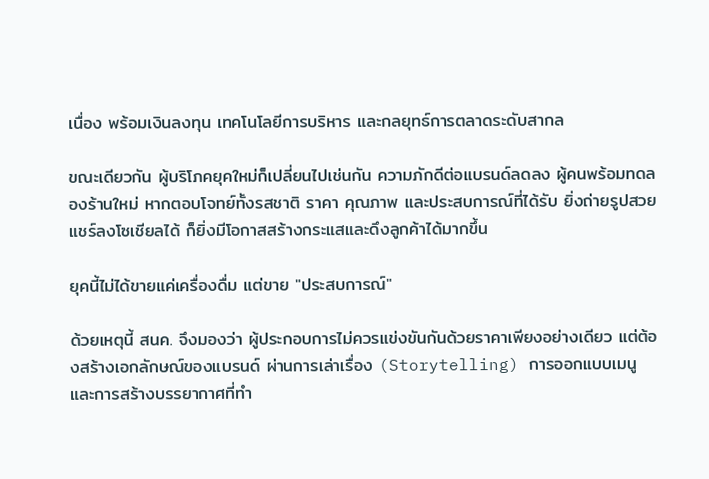เนื่อง พร้อมเงินลงทุน เทคโนโลยีการบริหาร และกลยุทธ์การตลาดระดับสากล

ขณะเดียวกัน ผู้บริโภคยุคใหม่ก็เปลี่ยนไปเช่นกัน ความภักดีต่อแบรนด์ลดลง ผู้คนพร้อมทดลองร้านใหม่ หากตอบโจทย์ทั้งรสชาติ ราคา คุณภาพ และประสบการณ์ที่ได้รับ ยิ่งถ่ายรูปสวย แชร์ลงโซเชียลได้ ก็ยิ่งมีโอกาสสร้างกระแสและดึงลูกค้าได้มากขึ้น

ยุคนี้ไม่ได้ขายแค่เครื่องดื่ม แต่ขาย "ประสบการณ์"

ด้วยเหตุนี้ สนค. จึงมองว่า ผู้ประกอบการไม่ควรแข่งขันกันด้วยราคาเพียงอย่างเดียว แต่ต้องสร้างเอกลักษณ์ของแบรนด์ ผ่านการเล่าเรื่อง (Storytelling) การออกแบบเมนู และการสร้างบรรยากาศที่ทำ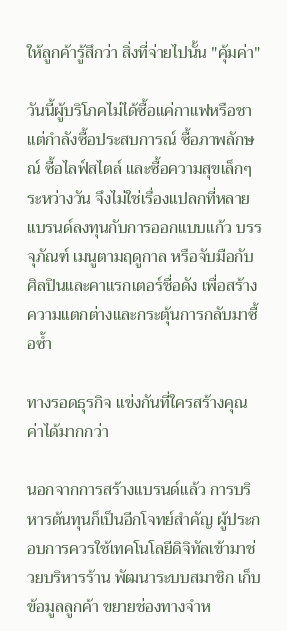ให้ลูกค้ารู้สึกว่า สิ่งที่จ่ายไปนั้น "คุ้มค่า"

วันนี้ผู้บริโภคไม่ได้ซื้อแค่กาแฟหรือชา แต่กำลังซื้อประสบการณ์ ซื้อภาพลักษณ์ ซื้อไลฟ์สไตล์ และซื้อความสุขเล็กๆ ระหว่างวัน จึงไม่ใช่เรื่องแปลกที่หลายแบรนด์ลงทุนกับการออกแบบแก้ว บรรจุภัณฑ์ เมนูตามฤดูกาล หรือจับมือกับศิลปินและคาแรกเตอร์ชื่อดัง เพื่อสร้างความแตกต่างและกระตุ้นการกลับมาซื้อซ้ำ

ทางรอดธุรกิจ แข่งกันที่ใครสร้างคุณค่าได้มากกว่า

นอกจากการสร้างแบรนด์แล้ว การบริหารต้นทุนก็เป็นอีกโจทย์สำคัญ ผู้ประกอบการควรใช้เทคโนโลยีดิจิทัลเข้ามาช่วยบริหารร้าน พัฒนาระบบสมาชิก เก็บข้อมูลลูกค้า ขยายช่องทางจำห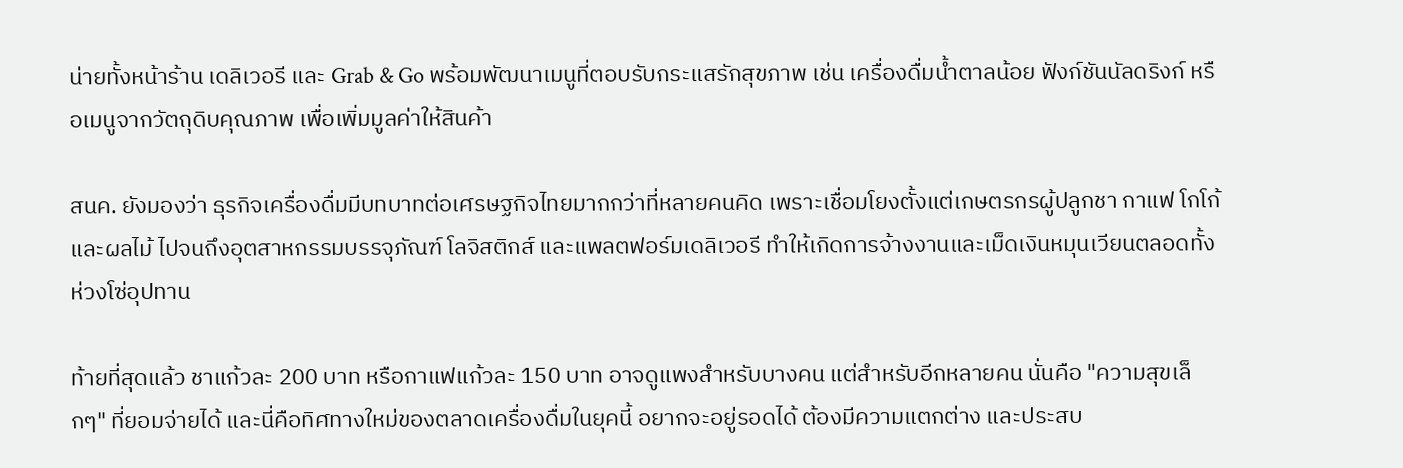น่ายทั้งหน้าร้าน เดลิเวอรี และ Grab & Go พร้อมพัฒนาเมนูที่ตอบรับกระแสรักสุขภาพ เช่น เครื่องดื่มน้ำตาลน้อย ฟังก์ชันนัลดริงก์ หรือเมนูจากวัตถุดิบคุณภาพ เพื่อเพิ่มมูลค่าให้สินค้า

สนค. ยังมองว่า ธุรกิจเครื่องดื่มมีบทบาทต่อเศรษฐกิจไทยมากกว่าที่หลายคนคิด เพราะเชื่อมโยงตั้งแต่เกษตรกรผู้ปลูกชา กาแฟ โกโก้ และผลไม้ ไปจนถึงอุตสาหกรรมบรรจุภัณฑ์ โลจิสติกส์ และแพลตฟอร์มเดลิเวอรี ทำให้เกิดการจ้างงานและเม็ดเงินหมุนเวียนตลอดทั้งห่วงโซ่อุปทาน

ท้ายที่สุดแล้ว ชาแก้วละ 200 บาท หรือกาแฟแก้วละ 150 บาท อาจดูแพงสำหรับบางคน แต่สำหรับอีกหลายคน นั่นคือ "ความสุขเล็กๆ" ที่ยอมจ่ายได้ และนี่คือทิศทางใหม่ของตลาดเครื่องดื่มในยุคนี้ อยากจะอยู่รอดได้ ต้องมีความแตกต่าง และประสบ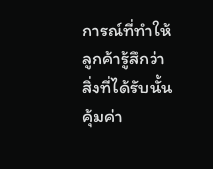การณ์ที่ทำให้ลูกค้ารู้สึกว่า สิ่งที่ได้รับนั้นคุ้มค่า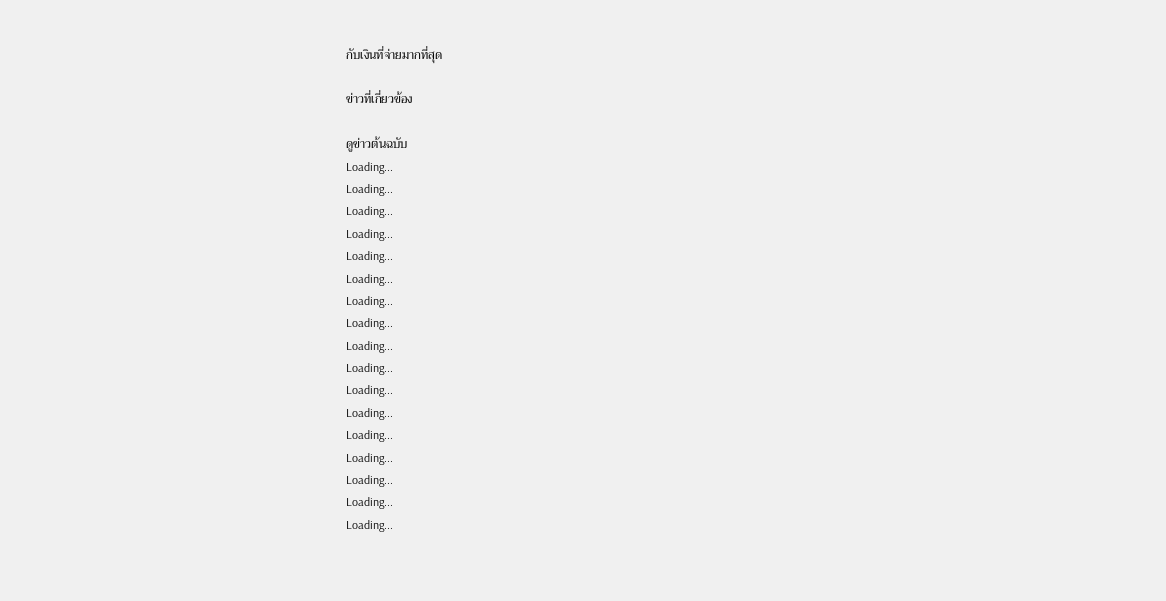กับเงินที่จ่ายมากที่สุด

ข่าวที่เกี่ยวข้อง

ดูข่าวต้นฉบับ
Loading...
Loading...
Loading...
Loading...
Loading...
Loading...
Loading...
Loading...
Loading...
Loading...
Loading...
Loading...
Loading...
Loading...
Loading...
Loading...
Loading...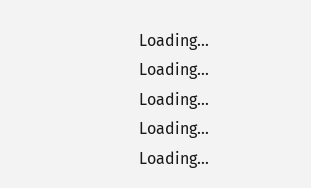Loading...
Loading...
Loading...
Loading...
Loading...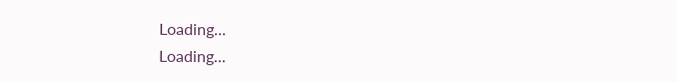Loading...
Loading...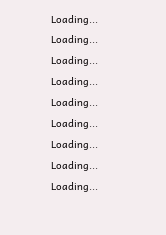Loading...
Loading...
Loading...
Loading...
Loading...
Loading...
Loading...
Loading...
Loading...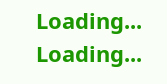Loading...
Loading...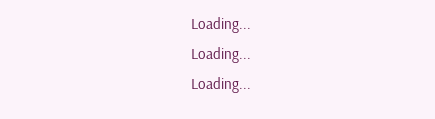Loading...
Loading...
Loading...